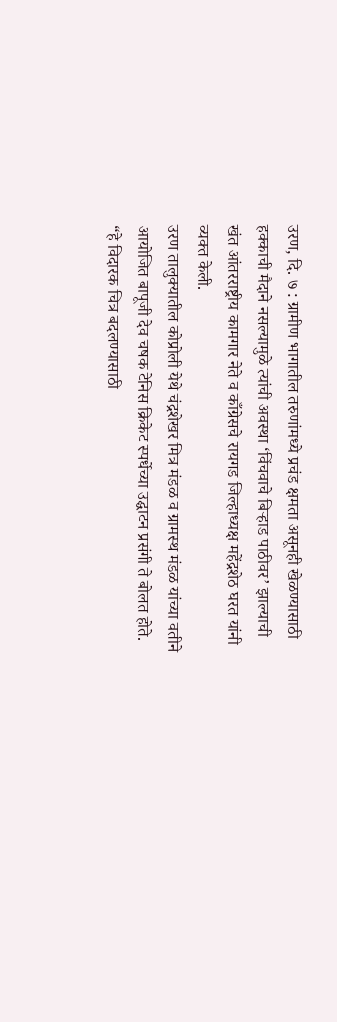उरण, दि. ७ : ग्रामीण भागातील तरुणांमध्ये प्रचंड क्षमता असूनही खेळण्यासाठी हक्काची मैदाने नसल्यामुळे त्यांची अवस्था ‘विंचवाचे बिऱ्हाड पाठीवर’ झाल्याची खंत आंतरराष्ट्रीय कामगार नेते व काँग्रेसचे रायगड जिल्हाध्यक्ष महेंद्रशेठ घरत यांनी व्यक्त केली.
उरण तालुक्यातील कोप्रोली येथे चंद्रशेखर मित्र मंडळ व ग्रामस्थ मंडळ यांच्या वतीने आयोजित बापूजी देव चषक टेनिस क्रिकेट स्पर्धेच्या उद्घाटन प्रसंगी ते बोलत होते. “हे विदारक चित्र बदलण्यासाठी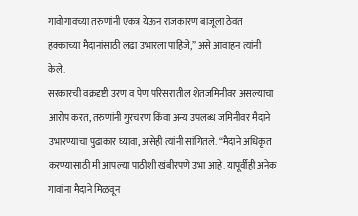गावोगावच्या तरुणांनी एकत्र येऊन राजकारण बाजूला ठेवत हक्काच्या मैदानांसाठी लढा उभारला पाहिजे,” असे आवाहन त्यांनी केले.
सरकारची वक्रदृष्टी उरण व पेण परिसरातील शेतजमिनीवर असल्याचा आरोप करत, तरुणांनी गुरचरण किंवा अन्य उपलब्ध जमिनीवर मैदाने उभारण्याचा पुढाकार घ्यावा, असेही त्यांनी सांगितले. “मैदाने अधिकृत करण्यासाठी मी आपल्या पाठीशी खंबीरपणे उभा आहे. यापूर्वीही अनेक गावांना मैदाने मिळवून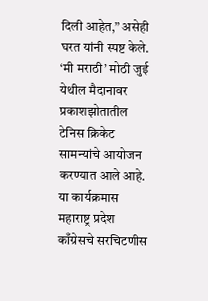दिली आहेत,” असेही घरत यांनी स्पष्ट केले.
‘मी मराठी’ मोठी जुई येथील मैदानावर प्रकाशझोतातील टेनिस क्रिकेट सामन्यांचे आयोजन करण्यात आले आहे. या कार्यक्रमास महाराष्ट्र प्रदेश काँग्रेसचे सरचिटणीस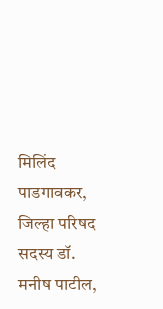मिलिंद पाडगावकर, जिल्हा परिषद सदस्य डॉ. मनीष पाटील,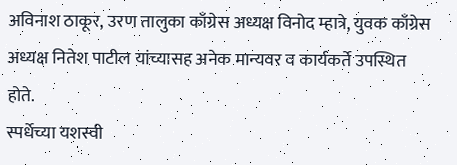अविनाश ठाकूर, उरण तालुका काँग्रेस अध्यक्ष विनोद म्हात्रे, युवक काँग्रेस अध्यक्ष नितेश पाटील यांच्यासह अनेक मान्यवर व कार्यकर्ते उपस्थित होते.
स्पर्धेच्या यशस्वी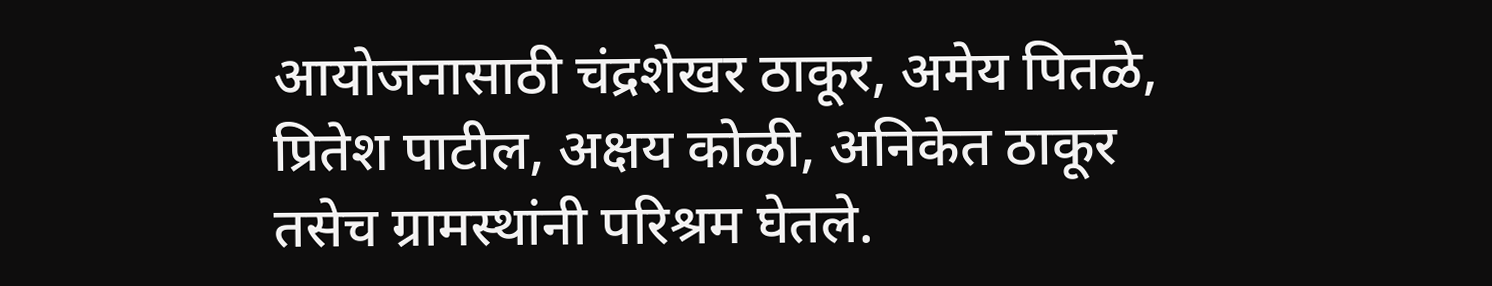आयोजनासाठी चंद्रशेखर ठाकूर, अमेय पितळे, प्रितेश पाटील, अक्षय कोळी, अनिकेत ठाकूर तसेच ग्रामस्थांनी परिश्रम घेतले.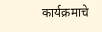कार्यक्रमाचे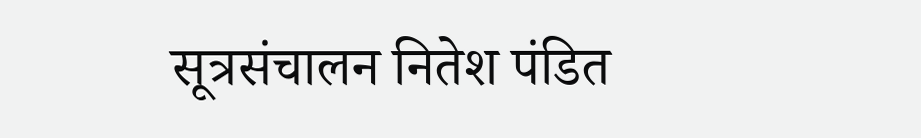सूत्रसंचालन नितेश पंडित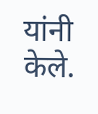यांनी केले.